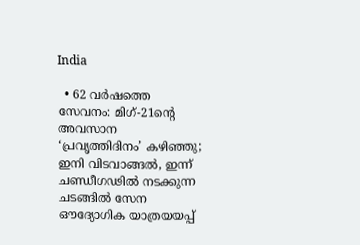India

  • 62 വര്‍ഷത്തെ സേവനം: മിഗ്-21ന്റെ അവസാന ‘പ്രവൃത്തിദിനം’ കഴിഞ്ഞു; ഇനി വിടവാങ്ങല്‍, ഇന്ന് ചണ്ഡീഗഢില്‍ നടക്കുന്ന ചടങ്ങില്‍ സേന ഔദ്യോഗിക യാത്രയയപ്പ്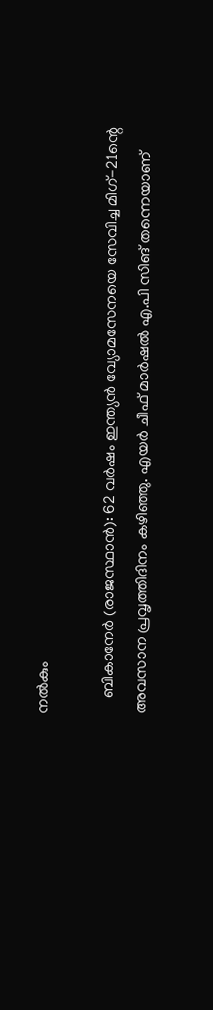നല്‍കും

    ബികാനേര്‍ (രാജസ്ഥാന്‍): 62 വര്‍ഷം ഇന്ത്യന്‍ വ്യോമസേനയെ സേവിച്ച മിഗ്-21ന്റെ അവസാന പ്രവൃത്തിദിനം കഴിഞ്ഞു. എയര്‍ ചീഫ് മാര്‍ഷല്‍ എ.പി സിങ് തന്നെയാണ്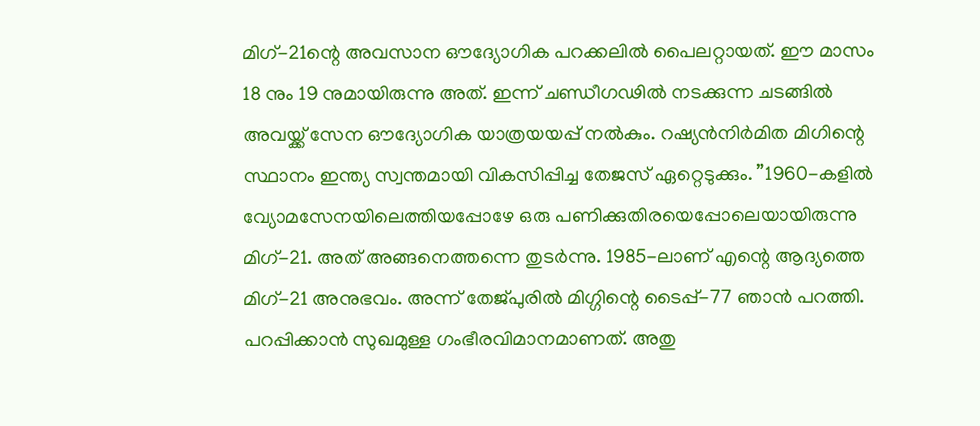മിഗ്-21ന്റെ അവസാന ഔദ്യോഗിക പറക്കലില്‍ പൈലറ്റായത്. ഈ മാസം 18 നും 19 നുമായിരുന്നു അത്. ഇന്ന് ചണ്ഡീഗഢില്‍ നടക്കുന്ന ചടങ്ങില്‍ അവയ്ക്ക് സേന ഔദ്യോഗിക യാത്രയയപ്പ് നല്‍കും. റഷ്യന്‍നിര്‍മിത മിഗിന്റെ സ്ഥാനം ഇന്ത്യ സ്വന്തമായി വികസിപ്പിച്ച തേജസ് ഏറ്റെടുക്കും. ”1960-കളില്‍ വ്യോമസേനയിലെത്തിയപ്പോഴേ ഒരു പണിക്കുതിരയെപ്പോലെയായിരുന്നു മിഗ്-21. അത് അങ്ങനെത്തന്നെ തുടര്‍ന്നു. 1985-ലാണ് എന്റെ ആദ്യത്തെ മിഗ്-21 അനുഭവം. അന്ന് തേജ്പുരില്‍ മിഗ്ഗിന്റെ ടൈപ്പ്-77 ഞാന്‍ പറത്തി. പറപ്പിക്കാന്‍ സുഖമുള്ള ഗംഭീരവിമാനമാണത്. അതു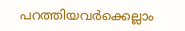പറത്തിയവര്‍ക്കെല്ലാം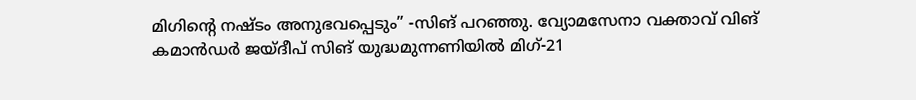മിഗിന്റെ നഷ്ടം അനുഭവപ്പെടും” -സിങ് പറഞ്ഞു. വ്യോമസേനാ വക്താവ് വിങ് കമാന്‍ഡര്‍ ജയ്ദീപ് സിങ് യുദ്ധമുന്നണിയില്‍ മിഗ്-21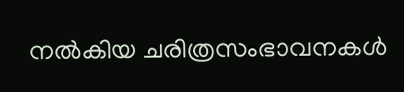നല്‍കിയ ചരിത്രസംഭാവനകള്‍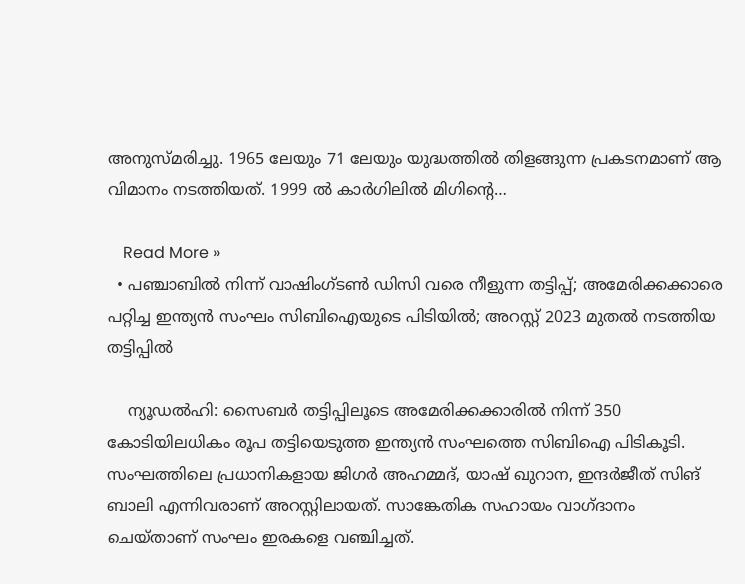അനുസ്മരിച്ചു. 1965 ലേയും 71 ലേയും യുദ്ധത്തില്‍ തിളങ്ങുന്ന പ്രകടനമാണ് ആ വിമാനം നടത്തിയത്. 1999 ല്‍ കാര്‍ഗിലില്‍ മിഗിന്റെ…

    Read More »
  • പഞ്ചാബില്‍ നിന്ന് വാഷിംഗ്ടണ്‍ ഡിസി വരെ നീളുന്ന തട്ടിപ്പ്; അമേരിക്കക്കാരെ പറ്റിച്ച ഇന്ത്യന്‍ സംഘം സിബിഐയുടെ പിടിയില്‍; അറസ്റ്റ് 2023 മുതല്‍ നടത്തിയ തട്ടിപ്പില്‍

    ന്യൂഡല്‍ഹി: സൈബര്‍ തട്ടിപ്പിലൂടെ അമേരിക്കക്കാരില്‍ നിന്ന് 350 കോടിയിലധികം രൂപ തട്ടിയെടുത്ത ഇന്ത്യന്‍ സംഘത്തെ സിബിഐ പിടികൂടി. സംഘത്തിലെ പ്രധാനികളായ ജിഗര്‍ അഹമ്മദ്, യാഷ് ഖുറാന, ഇന്ദര്‍ജീത് സിങ് ബാലി എന്നിവരാണ് അറസ്റ്റിലായത്. സാങ്കേതിക സഹായം വാഗ്ദാനം ചെയ്താണ് സംഘം ഇരകളെ വഞ്ചിച്ചത്.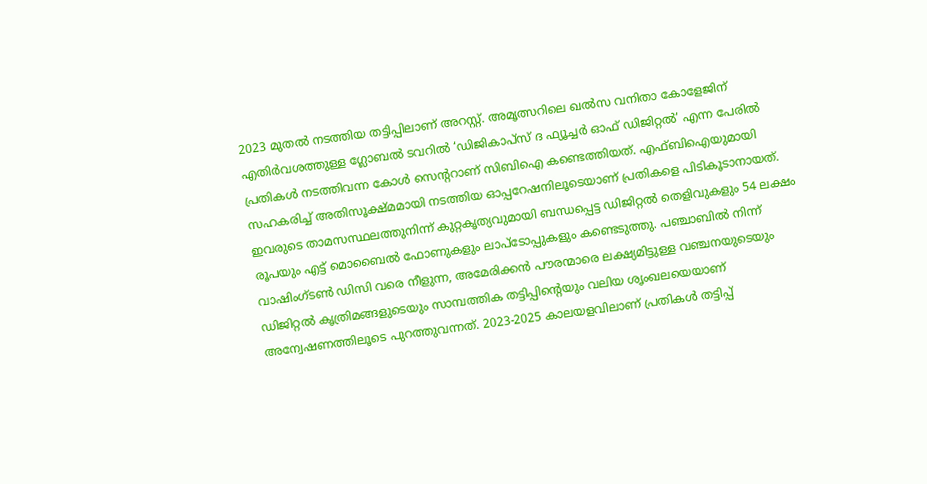2023 മുതല്‍ നടത്തിയ തട്ടിപ്പിലാണ് അറസ്റ്റ്. അമൃത്സറിലെ ഖല്‍സ വനിതാ കോളേജിന് എതിര്‍വശത്തുള്ള ഗ്ലോബല്‍ ടവറില്‍ ‘ഡിജികാപ്സ് ദ ഫ്യൂച്ചര്‍ ഓഫ് ഡിജിറ്റല്‍’ എന്ന പേരില്‍ പ്രതികള്‍ നടത്തിവന്ന കോള്‍ സെന്ററാണ് സിബിഐ കണ്ടെത്തിയത്. എഫ്ബിഐയുമായി സഹകരിച്ച് അതിസൂക്ഷ്മമായി നടത്തിയ ഓപ്പറേഷനിലൂടെയാണ് പ്രതികളെ പിടികൂടാനായത്. ഇവരുടെ താമസസ്ഥലത്തുനിന്ന് കുറ്റകൃത്യവുമായി ബന്ധപ്പെട്ട ഡിജിറ്റല്‍ തെളിവുകളും 54 ലക്ഷം രൂപയും എട്ട് മൊബൈല്‍ ഫോണുകളും ലാപ്ടോപ്പുകളും കണ്ടെടുത്തു. പഞ്ചാബില്‍ നിന്ന് വാഷിംഗ്ടണ്‍ ഡിസി വരെ നീളുന്ന, അമേരിക്കന്‍ പൗരന്മാരെ ലക്ഷ്യമിട്ടുള്ള വഞ്ചനയുടെയും ഡിജിറ്റല്‍ കൃത്രിമങ്ങളുടെയും സാമ്പത്തിക തട്ടിപ്പിന്റെയും വലിയ ശൃംഖലയെയാണ് അന്വേഷണത്തിലൂടെ പുറത്തുവന്നത്. 2023-2025 കാലയളവിലാണ് പ്രതികള്‍ തട്ടിപ്പ്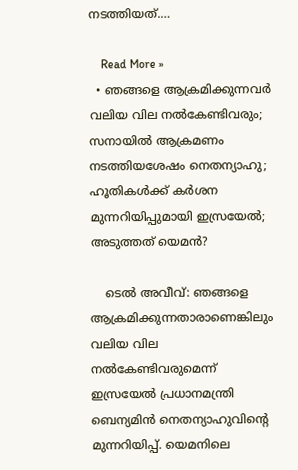നടത്തിയത്.…

    Read More »
  • ഞങ്ങളെ ആക്രമിക്കുന്നവര്‍ വലിയ വില നല്‍കേണ്ടിവരും; സനായില്‍ ആക്രമണം നടത്തിയശേഷം നെതന്യാഹു; ഹൂതികള്‍ക്ക് കര്‍ശന മുന്നറിയിപ്പുമായി ഇസ്രയേല്‍; അടുത്തത് യെമന്‍?

    ടെല്‍ അവീവ്: ഞങ്ങളെ ആക്രമിക്കുന്നതാരാണെങ്കിലും വലിയ വില നല്‍കേണ്ടിവരുമെന്ന് ഇസ്രയേല്‍ പ്രധാനമന്ത്രി ബെന്യമിന്‍ നെതന്യാഹുവിന്റെ മുന്നറിയിപ്പ്. യെമനിലെ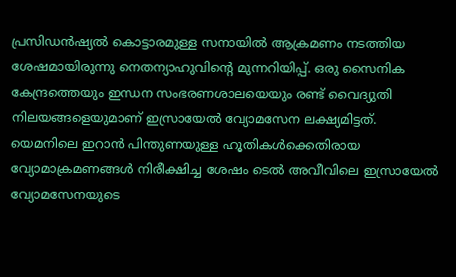പ്രസിഡന്‍ഷ്യല്‍ കൊട്ടാരമുള്ള സനായില്‍ ആക്രമണം നടത്തിയ ശേഷമായിരുന്നു നെതന്യാഹുവിന്റെ മുന്നറിയിപ്പ്. ഒരു സൈനിക കേന്ദ്രത്തെയും ഇന്ധന സംഭരണശാലയെയും രണ്ട് വൈദ്യുതി നിലയങ്ങളെയുമാണ് ഇസ്രായേല്‍ വ്യോമസേന ലക്ഷ്യമിട്ടത്. യെമനിലെ ഇറാന്‍ പിന്തുണയുള്ള ഹൂതികള്‍ക്കെതിരായ വ്യോമാക്രമണങ്ങള്‍ നിരീക്ഷിച്ച ശേഷം ടെല്‍ അവീവിലെ ഇസ്രായേല്‍ വ്യോമസേനയുടെ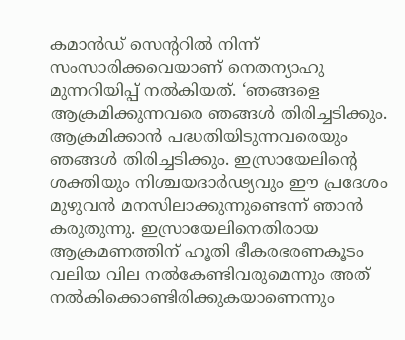കമാന്‍ഡ് സെന്ററില്‍ നിന്ന് സംസാരിക്കവെയാണ് നെതന്യാഹു മുന്നറിയിപ്പ് നല്‍കിയത്. ‘ഞങ്ങളെ ആക്രമിക്കുന്നവരെ ഞങ്ങള്‍ തിരിച്ചടിക്കും. ആക്രമിക്കാന്‍ പദ്ധതിയിടുന്നവരെയും ഞങ്ങള്‍ തിരിച്ചടിക്കും. ഇസ്രായേലിന്റെ ശക്തിയും നിശ്ചയദാര്‍ഢ്യവും ഈ പ്രദേശം മുഴുവന്‍ മനസിലാക്കുന്നുണ്ടെന്ന് ഞാന്‍ കരുതുന്നു. ഇസ്രായേലിനെതിരായ ആക്രമണത്തിന് ഹൂതി ഭീകരഭരണകൂടം വലിയ വില നല്‍കേണ്ടിവരുമെന്നും അത് നല്‍കിക്കൊണ്ടിരിക്കുകയാണെന്നും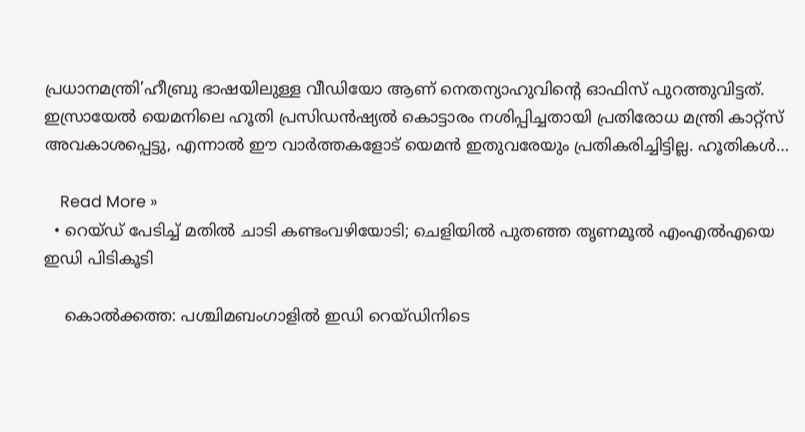പ്രധാനമന്ത്രി’ഹീബ്രു ഭാഷയിലുള്ള വീഡിയോ ആണ് നെതന്യാഹുവിന്റെ ഓഫിസ് പുറത്തുവിട്ടത്. ഇസ്രായേല്‍ യെമനിലെ ഹൂതി പ്രസിഡന്‍ഷ്യല്‍ കൊട്ടാരം നശിപ്പിച്ചതായി പ്രതിരോധ മന്ത്രി കാറ്റ്‌സ് അവകാശപ്പെട്ടു, എന്നാല്‍ ഈ വാര്‍ത്തകളോട് യെമന്‍ ഇതുവരേയും പ്രതികരിച്ചിട്ടില്ല. ഹൂതികള്‍…

    Read More »
  • റെയ്ഡ് പേടിച്ച് മതില്‍ ചാടി കണ്ടംവഴിയോടി; ചെളിയില്‍ പുതഞ്ഞ തൃണമൂല്‍ എംഎല്‍എയെ ഇഡി പിടികൂടി

    കൊല്‍ക്കത്ത: പശ്ചിമബംഗാളില്‍ ഇഡി റെയ്ഡിനിടെ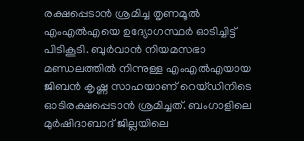രക്ഷപ്പെടാന്‍ ശ്രമിച്ച തൃണമൂല്‍ എംഎല്‍എയെ ഉദ്യോഗസ്ഥര്‍ ഓടിച്ചിട്ട് പിടികൂടി. ബുര്‍വാന്‍ നിയമസഭാ മണ്ഡലത്തില്‍ നിന്നുള്ള എംഎല്‍എയായ ജിബന്‍ കൃഷ്ണ സാഹയാണ് റെയ്ഡിനിടെ ഓടിരക്ഷപ്പെടാന്‍ ശ്രമിച്ചത്. ബംഗാളിലെ മുര്‍ഷിദാബാദ് ജില്ലയിലെ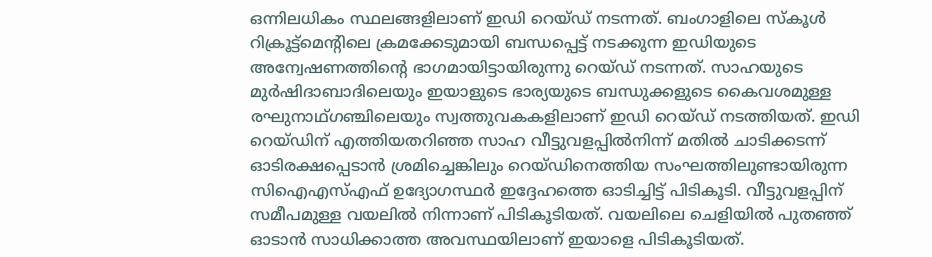ഒന്നിലധികം സ്ഥലങ്ങളിലാണ് ഇഡി റെയ്ഡ് നടന്നത്. ബംഗാളിലെ സ്‌കൂള്‍ റിക്രൂട്ട്മെന്റിലെ ക്രമക്കേടുമായി ബന്ധപ്പെട്ട് നടക്കുന്ന ഇഡിയുടെ അന്വേഷണത്തിന്റെ ഭാഗമായിട്ടായിരുന്നു റെയ്ഡ് നടന്നത്. സാഹയുടെ മുര്‍ഷിദാബാദിലെയും ഇയാളുടെ ഭാര്യയുടെ ബന്ധുക്കളുടെ കൈവശമുള്ള രഘുനാഥ്ഗഞ്ചിലെയും സ്വത്തുവകകളിലാണ് ഇഡി റെയ്ഡ് നടത്തിയത്. ഇഡി റെയ്ഡിന് എത്തിയതറിഞ്ഞ സാഹ വീട്ടുവളപ്പില്‍നിന്ന് മതില്‍ ചാടിക്കടന്ന് ഓടിരക്ഷപ്പെടാന്‍ ശ്രമിച്ചെങ്കിലും റെയ്ഡിനെത്തിയ സംഘത്തിലുണ്ടായിരുന്ന സിഐഎസ്എഫ് ഉദ്യോഗസ്ഥര്‍ ഇദ്ദേഹത്തെ ഓടിച്ചിട്ട് പിടികൂടി. വീട്ടുവളപ്പിന് സമീപമുള്ള വയലില്‍ നിന്നാണ് പിടികൂടിയത്. വയലിലെ ചെളിയില്‍ പുതഞ്ഞ് ഓടാന്‍ സാധിക്കാത്ത അവസ്ഥയിലാണ് ഇയാളെ പിടികൂടിയത്.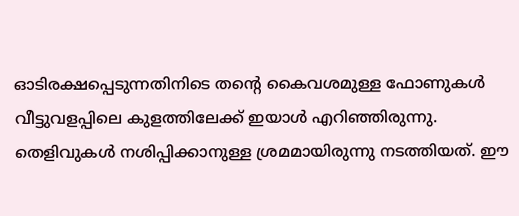ഓടിരക്ഷപ്പെടുന്നതിനിടെ തന്റെ കൈവശമുള്ള ഫോണുകള്‍ വീട്ടുവളപ്പിലെ കുളത്തിലേക്ക് ഇയാള്‍ എറിഞ്ഞിരുന്നു. തെളിവുകള്‍ നശിപ്പിക്കാനുള്ള ശ്രമമായിരുന്നു നടത്തിയത്. ഈ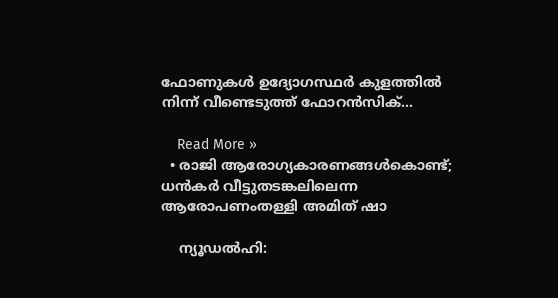ഫോണുകള്‍ ഉദ്യോഗസ്ഥര്‍ കുളത്തില്‍ നിന്ന് വീണ്ടെടുത്ത് ഫോറന്‍സിക്…

    Read More »
  • രാജി ആരോഗ്യകാരണങ്ങള്‍കൊണ്ട്; ധന്‍കര്‍ വീട്ടുതടങ്കലിലെന്ന ആരോപണംതള്ളി അമിത് ഷാ

    ന്യൂഡല്‍ഹി: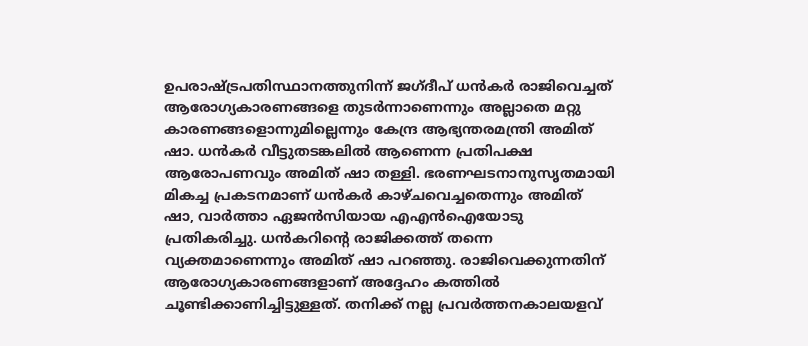ഉപരാഷ്ട്രപതിസ്ഥാനത്തുനിന്ന് ജഗ്ദീപ് ധന്‍കര്‍ രാജിവെച്ചത് ആരോഗ്യകാരണങ്ങളെ തുടര്‍ന്നാണെന്നും അല്ലാതെ മറ്റു കാരണങ്ങളൊന്നുമില്ലെന്നും കേന്ദ്ര ആഭ്യന്തരമന്ത്രി അമിത് ഷാ. ധന്‍കര്‍ വീട്ടുതടങ്കലില്‍ ആണെന്ന പ്രതിപക്ഷ ആരോപണവും അമിത് ഷാ തള്ളി. ഭരണഘടനാനുസൃതമായി മികച്ച പ്രകടനമാണ് ധന്‍കര്‍ കാഴ്ചവെച്ചതെന്നും അമിത് ഷാ, വാര്‍ത്താ ഏജന്‍സിയായ എഎന്‍ഐയോടു പ്രതികരിച്ചു. ധന്‍കറിന്റെ രാജിക്കത്ത് തന്നെ വ്യക്തമാണെന്നും അമിത് ഷാ പറഞ്ഞു. രാജിവെക്കുന്നതിന് ആരോഗ്യകാരണങ്ങളാണ് അദ്ദേഹം കത്തില്‍ ചൂണ്ടിക്കാണിച്ചിട്ടുള്ളത്. തനിക്ക് നല്ല പ്രവര്‍ത്തനകാലയളവ്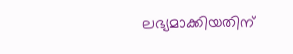ലഭ്യമാക്കിയതിന്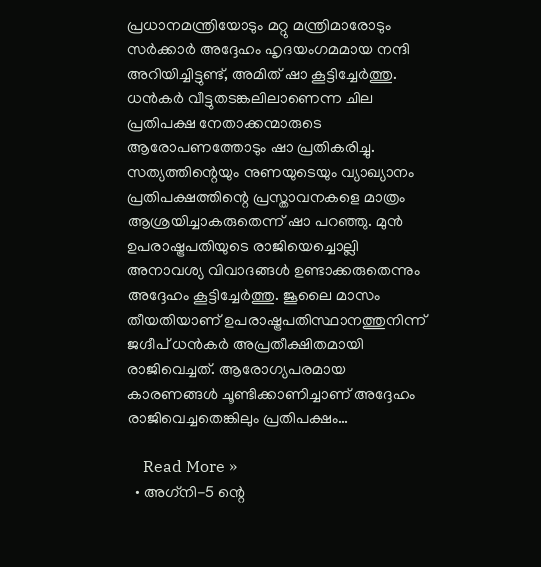പ്രധാനമന്ത്രിയോടും മറ്റു മന്ത്രിമാരോടും സര്‍ക്കാര്‍ അദ്ദേഹം ഹൃദയംഗമമായ നന്ദി അറിയിച്ചിട്ടുണ്ട്, അമിത് ഷാ കൂട്ടിച്ചേര്‍ത്തു. ധന്‍കര്‍ വീട്ടുതടങ്കലിലാണെന്ന ചില പ്രതിപക്ഷ നേതാക്കന്മാരുടെ ആരോപണത്തോടും ഷാ പ്രതികരിച്ചു. സത്യത്തിന്റെയും നുണയുടെയും വ്യാഖ്യാനം പ്രതിപക്ഷത്തിന്റെ പ്രസ്താവനകളെ മാത്രം ആശ്രയിച്ചാകരുതെന്ന് ഷാ പറഞ്ഞു. മുന്‍ ഉപരാഷ്ട്രപതിയുടെ രാജിയെച്ചൊല്ലി അനാവശ്യ വിവാദങ്ങള്‍ ഉണ്ടാക്കരുതെന്നും അദ്ദേഹം കൂട്ടിച്ചേര്‍ത്തു. ജൂലൈ മാസം തീയതിയാണ് ഉപരാഷ്ട്രപതിസ്ഥാനത്തുനിന്ന് ജഗ്ദീപ് ധന്‍കര്‍ അപ്രതീക്ഷിതമായി രാജിവെച്ചത്. ആരോഗ്യപരമായ കാരണങ്ങള്‍ ചൂണ്ടിക്കാണിച്ചാണ് അദ്ദേഹം രാജിവെച്ചതെങ്കിലും പ്രതിപക്ഷം…

    Read More »
  • അഗ്‌നി-5 ന്റെ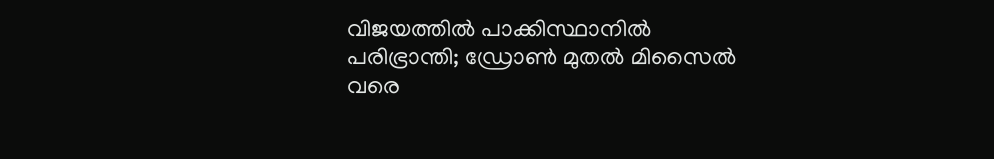വിജയത്തില്‍ പാക്കിസ്ഥാനില്‍ പരിഭ്രാന്തി; ഡ്രോണ്‍ മുതല്‍ മിസൈല്‍ വരെ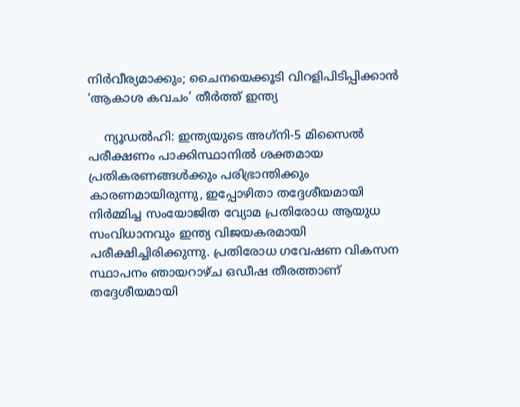നിര്‍വീര്യമാക്കും; ചൈനയെക്കൂടി വിറളിപിടിപ്പിക്കാന്‍ ‘ആകാശ കവചം’ തീര്‍ത്ത് ഇന്ത്യ

    ന്യൂഡല്‍ഹി: ഇന്ത്യയുടെ അഗ്‌നി-5 മിസൈല്‍ പരീക്ഷണം പാക്കിസ്ഥാനില്‍ ശക്തമായ പ്രതികരണങ്ങള്‍ക്കും പരിഭ്രാന്തിക്കും കാരണമായിരുന്നു, ഇപ്പോഴിതാ തദ്ദേശീയമായി നിര്‍മ്മിച്ച സംയോജിത വ്യോമ പ്രതിരോധ ആയുധ സംവിധാനവും ഇന്ത്യ വിജയകരമായി പരീക്ഷിച്ചിരിക്കുന്നു. പ്രതിരോധ ഗവേഷണ വികസന സ്ഥാപനം ഞായറാഴ്ച ഒഡീഷ തീരത്താണ് തദ്ദേശീയമായി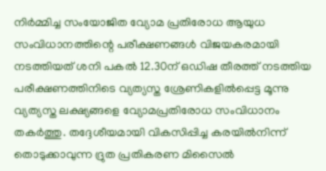നിര്‍മ്മിച്ച സംയോജിത വ്യോമ പ്രതിരോധ ആയുധ സംവിധാനത്തിന്റെ പരീക്ഷണങ്ങള്‍ വിജയകരമായി നടത്തിയത് ശനി പകല്‍ 12.30ന് ഒഡിഷ തീരത്ത് നടത്തിയ പരീക്ഷണത്തിനിടെ വ്യത്യസ്ത ശ്രേണികളില്‍പ്പെട്ട മൂന്നു വ്യത്യസ്ത ലക്ഷ്യങ്ങളെ വ്യോമപ്രതിരോധ സംവിധാനം തകര്‍ത്തു. തദ്ദേശീയമായി വികസിപ്പിച്ച കരയില്‍നിന്ന് തൊടുക്കാവുന്ന ദ്രുത പ്രതികരണ മിസൈല്‍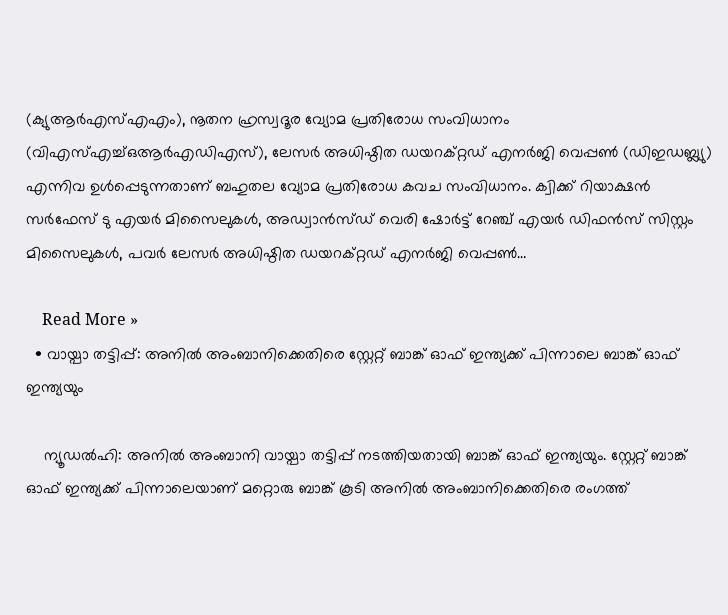(ക്യുആര്‍എസ്എഎം), നൂതന ഹ്രസ്വദൂര വ്യോമ പ്രതിരോധ സംവിധാനം (വിഎസ്എച്ച്ഒആര്‍എഡിഎസ്), ലേസര്‍ അധിഷ്ഠിത ഡയറക്റ്റഡ് എനര്‍ജി വെപ്പണ്‍ (ഡിഇഡബ്ല്യു) എന്നിവ ഉള്‍പ്പെടുന്നതാണ് ബഹുതല വ്യോമ പ്രതിരോധ കവച സംവിധാനം. ക്വിക്ക് റിയാക്ഷന്‍ സര്‍ഫേസ് ടു എയര്‍ മിസൈലുകള്‍, അഡ്വാന്‍സ്ഡ് വെരി ഷോര്‍ട്ട് റേഞ്ച് എയര്‍ ഡിഫന്‍സ് സിസ്റ്റം മിസൈലുകള്‍, പവര്‍ ലേസര്‍ അധിഷ്ഠിത ഡയറക്റ്റഡ് എനര്‍ജി വെപ്പണ്‍…

    Read More »
  • വായ്പാ തട്ടിപ്പ്: അനില്‍ അംബാനിക്കെതിരെ സ്റ്റേറ്റ് ബാങ്ക് ഓഫ് ഇന്ത്യക്ക് പിന്നാലെ ബാങ്ക് ഓഫ് ഇന്ത്യയും

    ന്യൂഡല്‍ഹി: അനില്‍ അംബാനി വായ്പാ തട്ടിപ്പ് നടത്തിയതായി ബാങ്ക് ഓഫ് ഇന്ത്യയും. സ്റ്റേറ്റ് ബാങ്ക് ഓഫ് ഇന്ത്യക്ക് പിന്നാലെയാണ് മറ്റൊരു ബാങ്ക് കൂടി അനില്‍ അംബാനിക്കെതിരെ രംഗത്ത്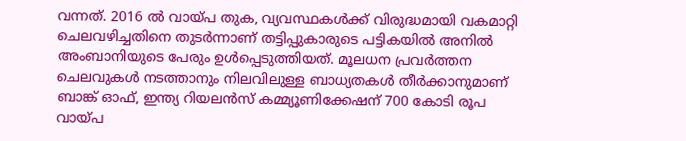വന്നത്. 2016 ല്‍ വായ്പ തുക, വ്യവസ്ഥകള്‍ക്ക് വിരുദ്ധമായി വകമാറ്റി ചെലവഴിച്ചതിനെ തുടര്‍ന്നാണ് തട്ടിപ്പുകാരുടെ പട്ടികയില്‍ അനില്‍ അംബാനിയുടെ പേരും ഉള്‍പ്പെടുത്തിയത്. മൂലധന പ്രവര്‍ത്തന ചെലവുകള്‍ നടത്താനും നിലവിലുള്ള ബാധ്യതകള്‍ തീര്‍ക്കാനുമാണ് ബാങ്ക് ഓഫ്, ഇന്ത്യ റിയലന്‍സ് കമ്മ്യൂണിക്കേഷന് 700 കോടി രൂപ വായ്പ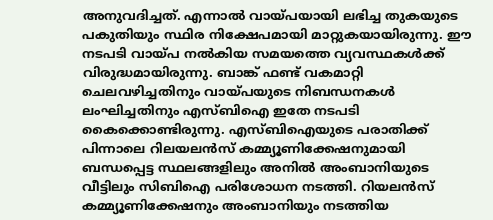അനുവദിച്ചത്. എന്നാല്‍ വായ്പയായി ലഭിച്ച തുകയുടെ പകുതിയും സ്ഥിര നിക്ഷേപമായി മാറ്റുകയായിരുന്നു. ഈ നടപടി വായ്പ നല്‍കിയ സമയത്തെ വ്യവസ്ഥകള്‍ക്ക് വിരുദ്ധമായിരുന്നു. ബാങ്ക് ഫണ്ട് വകമാറ്റി ചെലവഴിച്ചതിനും വായ്പയുടെ നിബന്ധനകള്‍ ലംഘിച്ചതിനും എസ്ബിഐ ഇതേ നടപടി കൈക്കൊണ്ടിരുന്നു. എസ്ബിഐയുടെ പരാതിക്ക് പിന്നാലെ റിലയലന്‍സ് കമ്മ്യൂണിക്കേഷനുമായി ബന്ധപ്പെട്ട സ്ഥലങ്ങളിലും അനില്‍ അംബാനിയുടെ വീട്ടിലും സിബിഐ പരിശോധന നടത്തി. റിയലന്‍സ് കമ്മ്യൂണിക്കേഷനും അംബാനിയും നടത്തിയ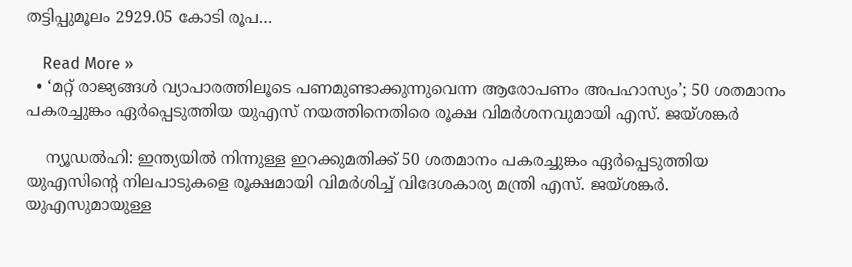തട്ടിപ്പുമൂലം 2929.05 കോടി രൂപ…

    Read More »
  • ‘മറ്റ് രാജ്യങ്ങള്‍ വ്യാപാരത്തിലൂടെ പണമുണ്ടാക്കുന്നുവെന്ന ആരോപണം അപഹാസ്യം’; 50 ശതമാനം പകരച്ചുങ്കം ഏര്‍പ്പെടുത്തിയ യുഎസ് നയത്തിനെതിരെ രൂക്ഷ വിമര്‍ശനവുമായി എസ്. ജയ്ശങ്കര്‍

    ന്യൂഡല്‍ഹി: ഇന്ത്യയില്‍ നിന്നുള്ള ഇറക്കുമതിക്ക് 50 ശതമാനം പകരച്ചുങ്കം ഏര്‍പ്പെടുത്തിയ യുഎസിന്റെ നിലപാടുകളെ രൂക്ഷമായി വിമര്‍ശിച്ച് വിദേശകാര്യ മന്ത്രി എസ്. ജയ്ശങ്കര്‍. യുഎസുമായുള്ള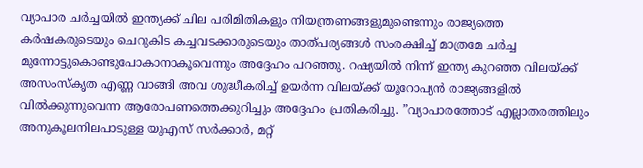വ്യാപാര ചര്‍ച്ചയില്‍ ഇന്ത്യക്ക് ചില പരിമിതികളും നിയന്ത്രണങ്ങളുമുണ്ടെന്നും രാജ്യത്തെ കര്‍ഷകരുടെയും ചെറുകിട കച്ചവടക്കാരുടെയും താത്പര്യങ്ങള്‍ സംരക്ഷിച്ച് മാത്രമേ ചര്‍ച്ച മുന്നോട്ടുകൊണ്ടുപോകാനാകൂവെന്നും അദ്ദേഹം പറഞ്ഞു. റഷ്യയില്‍ നിന്ന് ഇന്ത്യ കുറഞ്ഞ വിലയ്ക്ക് അസംസ്‌കൃത എണ്ണ വാങ്ങി അവ ശുദ്ധീകരിച്ച് ഉയര്‍ന്ന വിലയ്ക്ക് യൂറോപ്യന്‍ രാജ്യങ്ങളില്‍ വില്‍ക്കുന്നുവെന്ന ആരോപണത്തെക്കുറിച്ചും അദ്ദേഹം പ്രതികരിച്ചു. ”വ്യാപാരത്തോട് എല്ലാതരത്തിലും അനുകൂലനിലപാടുള്ള യുഎസ് സര്‍ക്കാര്‍, മറ്റ്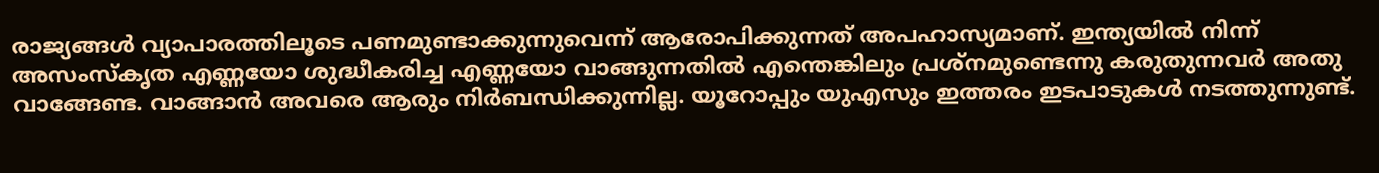രാജ്യങ്ങള്‍ വ്യാപാരത്തിലൂടെ പണമുണ്ടാക്കുന്നുവെന്ന് ആരോപിക്കുന്നത് അപഹാസ്യമാണ്. ഇന്ത്യയില്‍ നിന്ന് അസംസ്‌കൃത എണ്ണയോ ശുദ്ധീകരിച്ച എണ്ണയോ വാങ്ങുന്നതില്‍ എന്തെങ്കിലും പ്രശ്‌നമുണ്ടെന്നു കരുതുന്നവര്‍ അതു വാങ്ങേണ്ട. വാങ്ങാന്‍ അവരെ ആരും നിര്‍ബന്ധിക്കുന്നില്ല. യൂറോപ്പും യുഎസും ഇത്തരം ഇടപാടുകള്‍ നടത്തുന്നുണ്ട്.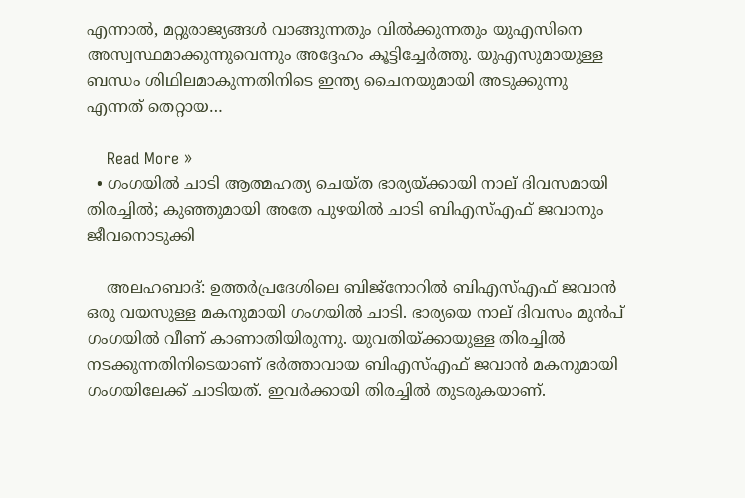എന്നാല്‍, മറ്റുരാജ്യങ്ങള്‍ വാങ്ങുന്നതും വില്‍ക്കുന്നതും യുഎസിനെ അസ്വസ്ഥമാക്കുന്നുവെന്നും അദ്ദേഹം കൂട്ടിച്ചേര്‍ത്തു. യുഎസുമായുള്ള ബന്ധം ശിഥിലമാകുന്നതിനിടെ ഇന്ത്യ ചൈനയുമായി അടുക്കുന്നു എന്നത് തെറ്റായ…

    Read More »
  • ഗംഗയില്‍ ചാടി ആത്മഹത്യ ചെയ്ത ഭാര്യയ്ക്കായി നാല് ദിവസമായി തിരച്ചില്‍; കുഞ്ഞുമായി അതേ പുഴയില്‍ ചാടി ബിഎസ്എഫ് ജവാനും ജീവനൊടുക്കി

    അലഹബാദ്: ഉത്തര്‍പ്രദേശിലെ ബിജ്നോറില്‍ ബിഎസ്എഫ് ജവാന്‍ ഒരു വയസുള്ള മകനുമായി ഗംഗയില്‍ ചാടി. ഭാര്യയെ നാല് ദിവസം മുന്‍പ് ഗംഗയില്‍ വീണ് കാണാതിയിരുന്നു. യുവതിയ്ക്കായുള്ള തിരച്ചില്‍ നടക്കുന്നതിനിടെയാണ് ഭര്‍ത്താവായ ബിഎസ്എഫ് ജവാന്‍ മകനുമായി ഗംഗയിലേക്ക് ചാടിയത്. ഇവര്‍ക്കായി തിരച്ചില്‍ തുടരുകയാണ്.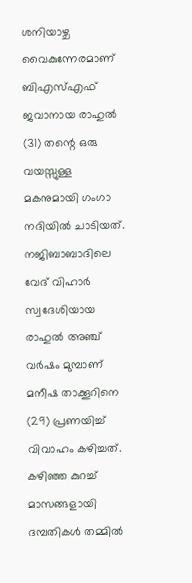ശനിയാഴ്ച വൈകുന്നേരമാണ് ബിഎസ്എഫ് ജവാനായ രാഹുല്‍ (31) തന്റെ ഒരു വയസ്സുള്ള മകനുമായി ഗംഗാ നദിയില്‍ ചാടിയത്. നജിബാബാദിലെ വേദ് വിഹാര്‍ സ്വദേശിയായ രാഹുല്‍ അഞ്ച് വര്‍ഷം മുമ്പാണ് മനീഷ താക്കൂറിനെ (29) പ്രണയിച്ച് വിവാഹം കഴിച്ചത്. കഴിഞ്ഞ കുറച്ച് മാസങ്ങളായി ദമ്പതികള്‍ തമ്മില്‍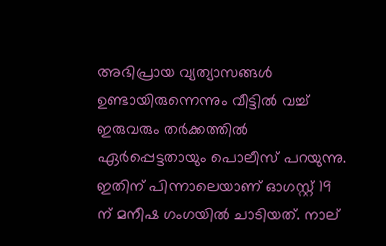അഭിപ്രായ വ്യത്യാസങ്ങള്‍ ഉണ്ടായിരുന്നെന്നും വീട്ടില്‍ വച്ച് ഇരുവരും തര്‍ക്കത്തില്‍ ഏര്‍പ്പെട്ടതായും പൊലീസ് പറയുന്നു. ഇതിന് പിന്നാലെയാണ് ഓഗസ്റ്റ് 19 ന് മനീഷ ഗംഗയില്‍ ചാടിയത്. നാല്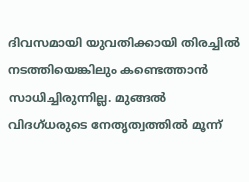ദിവസമായി യുവതിക്കായി തിരച്ചില്‍ നടത്തിയെങ്കിലും കണ്ടെത്താന്‍ സാധിച്ചിരുന്നില്ല. മുങ്ങല്‍ വിദഗ്ധരുടെ നേതൃത്വത്തില്‍ മൂന്ന്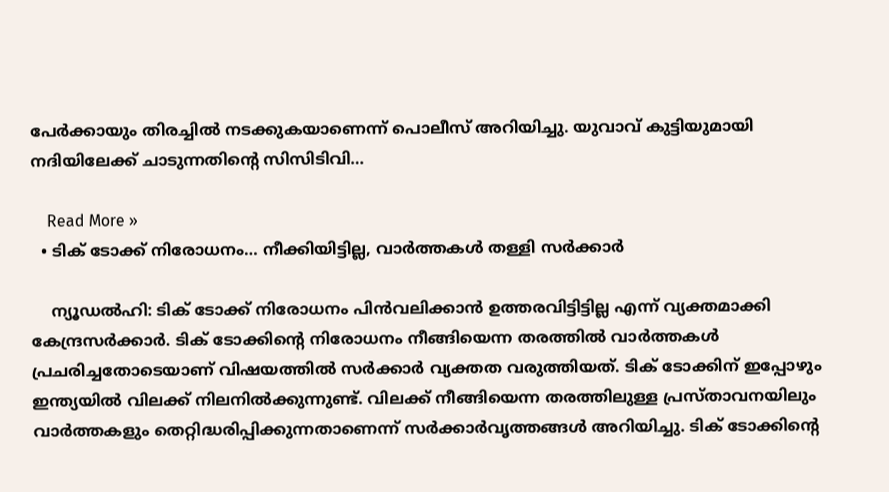പേര്‍ക്കായും തിരച്ചില്‍ നടക്കുകയാണെന്ന് പൊലീസ് അറിയിച്ചു. യുവാവ് കുട്ടിയുമായി നദിയിലേക്ക് ചാടുന്നതിന്റെ സിസിടിവി…

    Read More »
  • ടിക് ടോക്ക് നിരോധനം… നീക്കിയിട്ടില്ല, വാര്‍ത്തകള്‍ തള്ളി സര്‍ക്കാര്‍

    ന്യൂഡല്‍ഹി: ടിക് ടോക്ക് നിരോധനം പിന്‍വലിക്കാന്‍ ഉത്തരവിട്ടിട്ടില്ല എന്ന് വ്യക്തമാക്കി കേന്ദ്രസര്‍ക്കാര്‍. ടിക് ടോക്കിന്റെ നിരോധനം നീങ്ങിയെന്ന തരത്തില്‍ വാര്‍ത്തകള്‍ പ്രചരിച്ചതോടെയാണ് വിഷയത്തില്‍ സര്‍ക്കാര്‍ വ്യക്തത വരുത്തിയത്. ടിക് ടോക്കിന് ഇപ്പോഴും ഇന്ത്യയില്‍ വിലക്ക് നിലനില്‍ക്കുന്നുണ്ട്. വിലക്ക് നീങ്ങിയെന്ന തരത്തിലുള്ള പ്രസ്താവനയിലും വാര്‍ത്തകളും തെറ്റിദ്ധരിപ്പിക്കുന്നതാണെന്ന് സര്‍ക്കാര്‍വൃത്തങ്ങള്‍ അറിയിച്ചു. ടിക് ടോക്കിന്റെ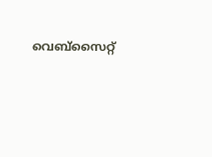വെബ്സൈറ്റ്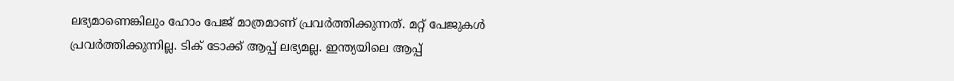ലഭ്യമാണെങ്കിലും ഹോം പേജ് മാത്രമാണ് പ്രവര്‍ത്തിക്കുന്നത്. മറ്റ് പേജുകള്‍ പ്രവര്‍ത്തിക്കുന്നില്ല. ടിക് ടോക്ക് ആപ്പ് ലഭ്യമല്ല. ഇന്ത്യയിലെ ആപ്പ്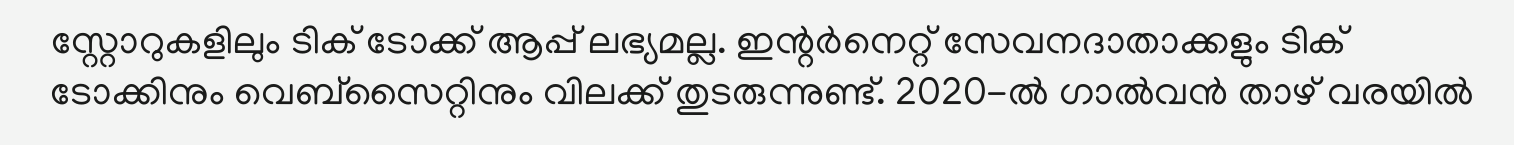സ്റ്റോറുകളിലും ടിക് ടോക്ക് ആപ്പ് ലഭ്യമല്ല. ഇന്റര്‍നെറ്റ് സേവനദാതാക്കളും ടിക് ടോക്കിനും വെബ്സൈറ്റിനും വിലക്ക് തുടരുന്നുണ്ട്. 2020-ല്‍ ഗാല്‍വന്‍ താഴ് വരയില്‍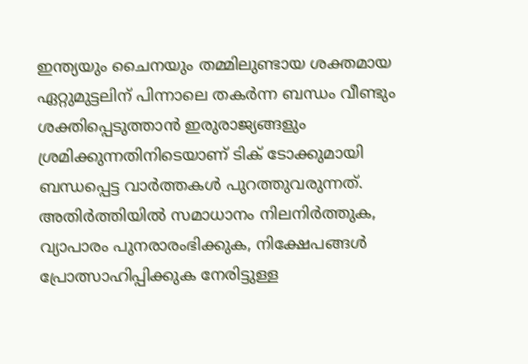ഇന്ത്യയും ചൈനയും തമ്മിലുണ്ടായ ശക്തമായ ഏറ്റുമുട്ടലിന് പിന്നാലെ തകര്‍ന്ന ബന്ധം വീണ്ടും ശക്തിപ്പെടുത്താന്‍ ഇരുരാജ്യങ്ങളും ശ്രമിക്കുന്നതിനിടെയാണ് ടിക് ടോക്കുമായി ബന്ധപ്പെട്ട വാര്‍ത്തകള്‍ പുറത്തുവരുന്നത്. അതിര്‍ത്തിയില്‍ സമാധാനം നിലനിര്‍ത്തുക, വ്യാപാരം പുനരാരംഭിക്കുക, നിക്ഷേപങ്ങള്‍ പ്രോത്സാഹിപ്പിക്കുക നേരിട്ടുള്ള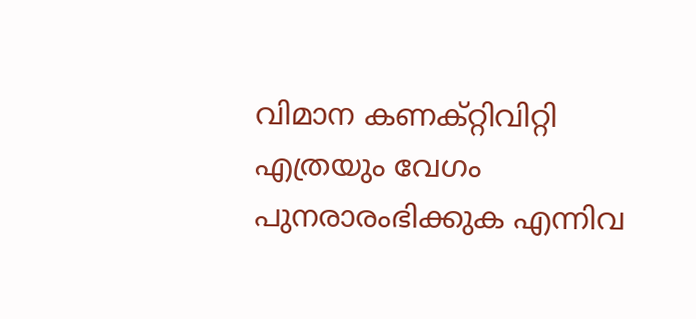വിമാന കണക്റ്റിവിറ്റി എത്രയും വേഗം പുനരാരംഭിക്കുക എന്നിവ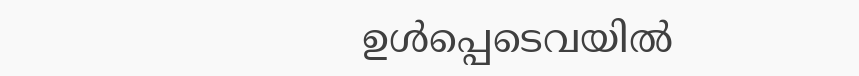ഉള്‍പ്പെടെവയില്‍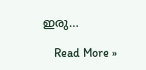ഇരു…

    Read More »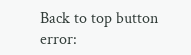Back to top button
error: